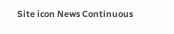Site icon News Continuous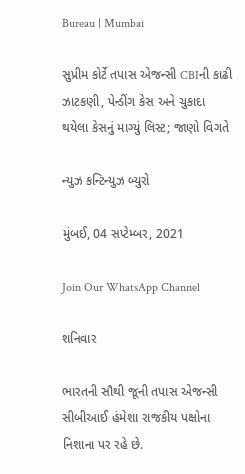Bureau | Mumbai

સુપ્રીમ કોર્ટે તપાસ એજન્સી CBIની કાઢી ઝાટકણી, પેન્ડીંગ કેસ અને ચુકાદા થયેલા કેસનું માગ્યું લિસ્ટ; જાણો વિગતે

ન્યુઝ કન્ટિન્યુઝ બ્યુરો

મુંબઈ, 04 સપ્ટેમ્બર, 2021

Join Our WhatsApp Channel

શનિવાર

ભારતની સૌથી જૂની તપાસ એજન્સી સીબીઆઈ હંમેશા રાજકીય પક્ષોના નિશાના પર રહે છે.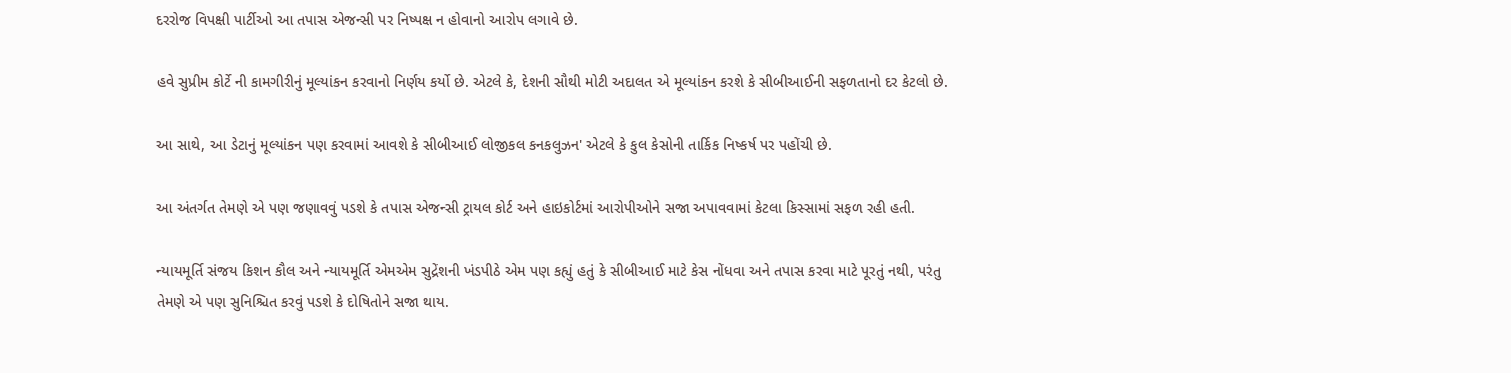દરરોજ વિપક્ષી પાર્ટીઓ આ તપાસ એજન્સી પર નિષ્પક્ષ ન હોવાનો આરોપ લગાવે છે.

હવે સુપ્રીમ કોર્ટે ની કામગીરીનું મૂલ્યાંકન કરવાનો નિર્ણય કર્યો છે. એટલે કે, દેશની સૌથી મોટી અદાલત એ મૂલ્યાંકન કરશે કે સીબીઆઈની સફળતાનો દર કેટલો છે.

આ સાથે, આ ડેટાનું મૂલ્યાંકન પણ કરવામાં આવશે કે સીબીઆઈ લોજીકલ કનકલુઝન' એટલે કે કુલ કેસોની તાર્કિક નિષ્કર્ષ પર પહોંચી છે.

આ અંતર્ગત તેમણે એ પણ જણાવવું પડશે કે તપાસ એજન્સી ટ્રાયલ કોર્ટ અને હાઇકોર્ટમાં આરોપીઓને સજા અપાવવામાં કેટલા કિસ્સામાં સફળ રહી હતી.

ન્યાયમૂર્તિ સંજય કિશન કૌલ અને ન્યાયમૂર્તિ એમએમ સુદ્રેંશની ખંડપીઠે એમ પણ કહ્યું હતું કે સીબીઆઈ માટે કેસ નોંધવા અને તપાસ કરવા માટે પૂરતું નથી, પરંતુ તેમણે એ પણ સુનિશ્ચિત કરવું પડશે કે દોષિતોને સજા થાય.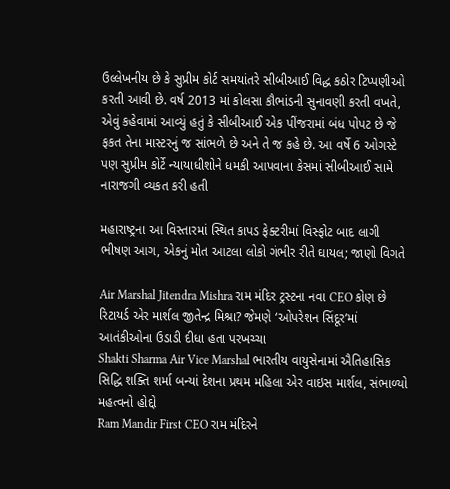ઉલ્લેખનીય છે કે સુપ્રીમ કોર્ટ સમયાંતરે સીબીઆઈ વિદ્ધ કઠોર ટિપ્પણીઓ કરતી આવી છે. વર્ષ 2013 માં કોલસા કૌભાંડની સુનાવણી કરતી વખતે, એવું કહેવામાં આવ્યું હતું કે સીબીઆઈ એક પીંજરામાં બંધ પોપટ છે જે ફકત તેના માસ્ટરનું જ સાંભળે છે અને તે જ કહે છે. આ વર્ષે 6 ઓગસ્ટે પણ સુપ્રીમ કોર્ટે ન્યાયાધીશોને ધમકી આપવાના કેસમાં સીબીઆઈ સામે નારાજગી વ્યકત કરી હતી

મહારાષ્ટ્રના આ વિસ્તારમાં સ્થિત કાપડ ફેક્ટરીમાં વિસ્ફોટ બાદ લાગી ભીષણ આગ, એકનું મોત આટલા લોકો ગંભીર રીતે ઘાયલ; જાણો વિગતે

Air Marshal Jitendra Mishra રામ મંદિર ટ્રસ્ટના નવા CEO કોણ છે રિટાયર્ડ એર માર્શલ જીતેન્દ્ર મિશ્રા? જેમણે ‘ઓપરેશન સિંદૂર’માં આતંકીઓના ઉડાડી દીધા હતા પરખચ્ચા
Shakti Sharma Air Vice Marshal ભારતીય વાયુસેનામાં ઐતિહાસિક સિદ્ધિ શક્તિ શર્મા બન્યાં દેશના પ્રથમ મહિલા એર વાઇસ માર્શલ, સંભાળ્યો મહત્વનો હોદ્દો
Ram Mandir First CEO રામ મંદિરને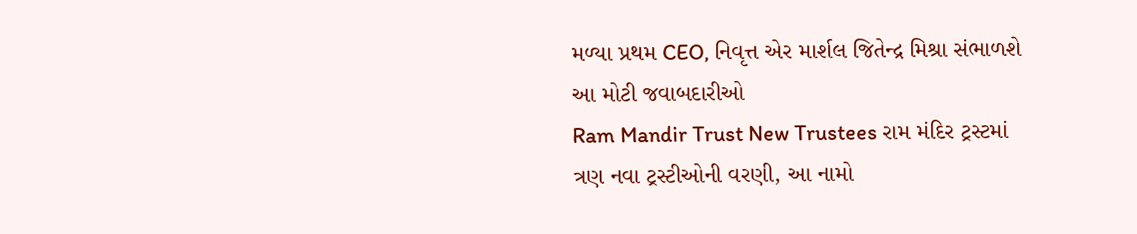મળ્યા પ્રથમ CEO, નિવૃત્ત એર માર્શલ જિતેન્દ્ર મિશ્રા સંભાળશે આ મોટી જવાબદારીઓ
Ram Mandir Trust New Trustees રામ મંદિર ટ્રસ્ટમાં ત્રણ નવા ટ્રસ્ટીઓની વરણી, આ નામો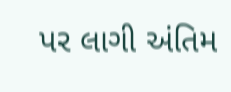પર લાગી અંતિમ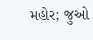મહોર; જુઓ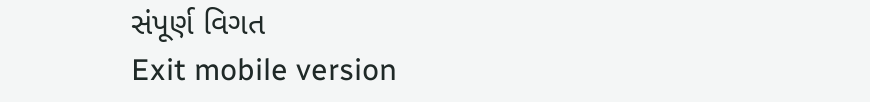સંપૂર્ણ વિગત
Exit mobile version